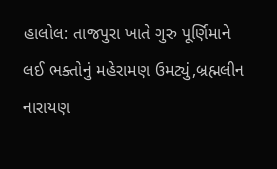હાલોલ: તાજપુરા ખાતે ગુરુ પૂર્ણિમાને લઈ ભક્તોનું મહેરામણ ઉમટ્યું,બ્રહ્મલીન નારાયણ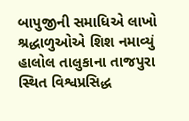બાપુજીની સમાધિએ લાખો શ્રદ્ધાળુઓએ શિશ નમાવ્યું
હાલોલ તાલુકાના તાજપુરા સ્થિત વિશ્વપ્રસિદ્ધ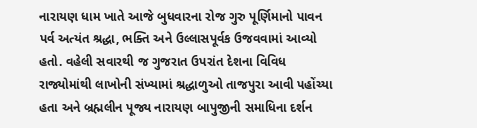નારાયણ ધામ ખાતે આજે બુધવારના રોજ ગુરુ પૂર્ણિમાનો પાવન પર્વ અત્યંત શ્રદ્ધા, ભક્તિ અને ઉલ્લાસપૂર્વક ઉજવવામાં આવ્યો હતો. વહેલી સવારથી જ ગુજરાત ઉપરાંત દેશના વિવિધ રાજ્યોમાંથી લાખોની સંખ્યામાં શ્રદ્ધાળુઓ તાજપુરા આવી પહોંચ્યા હતા અને બ્રહ્મલીન પૂજ્ય નારાયણ બાપુજીની સમાધિના દર્શન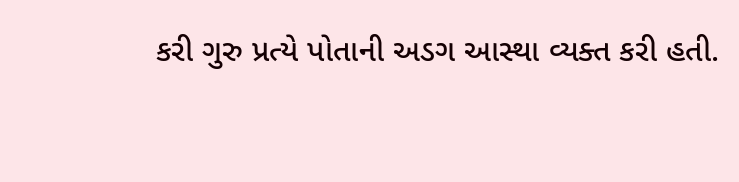કરી ગુરુ પ્રત્યે પોતાની અડગ આસ્થા વ્યક્ત કરી હતી.